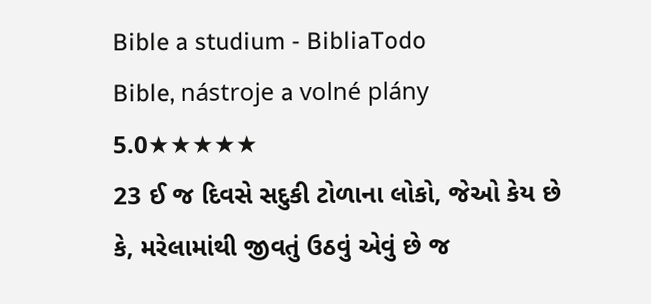Bible a studium - BibliaTodo
Bible, nástroje a volné plány
5.0★★★★★
23 ઈ જ દિવસે સદુકી ટોળાના લોકો, જેઓ કેય છે કે, મરેલામાંથી જીવતું ઉઠવું એવું છે જ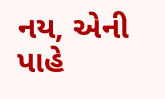નય, એની પાહે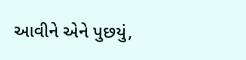આવીને એને પુછયું,